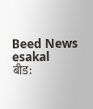Beed News
esakal
बीड: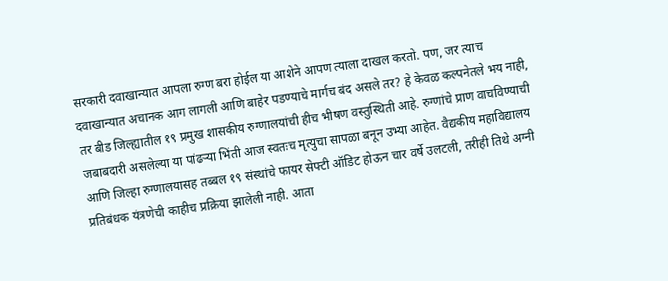सरकारी दवाखान्यात आपला रुग्ण बरा होईल या आशेने आपण त्याला दाखल करतो. पण, जर त्याच दवाखान्यात अचानक आग लागली आणि बाहेर पडण्याचे मार्गच बंद असले तर? हे केवळ कल्पनेतले भय नाही, तर बीड जिल्ह्यातील १९ प्रमुख शासकीय रुग्णालयांची हीच भीषण वस्तुस्थिती आहे. रुग्णांचे प्राण वाचविण्याची जबाबदारी असलेल्या या पांढऱ्या भिंती आज स्वतःच मृत्युचा सापळा बनून उभ्या आहेत. वैद्यकीय महाविद्यालय आणि जिल्हा रुग्णालयासह तब्बल १९ संस्थांचे फायर सेफ्टी ऑडिट होऊन चार वर्षे उलटली, तरीही तिथे अग्नी प्रतिबंधक यंत्रणेची काहीच प्रक्रिया झालेली नाही. आता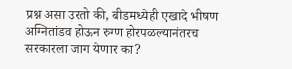प्रश्न असा उरतो की, बीडमध्येही एखादे भीषण अग्नितांडव होऊन रुग्ण होरपळल्यानंतरच सरकारला जाग येणार का?